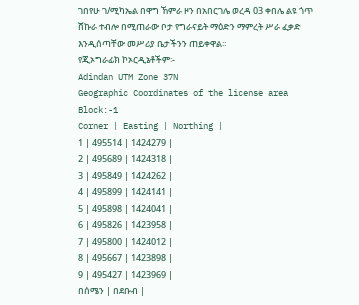ገበየሁ ገ/ሚካኤል በዋግ ኸምራ ዞን በአበርገሌ ወረዳ 03 ቀበሌ ልዩ ጎጥ ሸኩራ ተብሎ በሚጠራው ቦታ የግራናይት ማዕድን ማምረት ሥራ ፈቃድ እንዲሰጣቸው መሥሪያ ቤታችንን ጠይቀዋል፡፡
የጂኦግራፊክ ኮኦርዲኔቶችም፡-
Adindan UTM Zone 37N
Geographic Coordinates of the license area
Block:-1
Corner | Easting | Northing |
1 | 495514 | 1424279 |
2 | 495689 | 1424318 |
3 | 495849 | 1424262 |
4 | 495899 | 1424141 |
5 | 495898 | 1424041 |
6 | 495826 | 1423958 |
7 | 495800 | 1424012 |
8 | 495667 | 1423898 |
9 | 495427 | 1423969 |
በሰሜን | በደቡብ |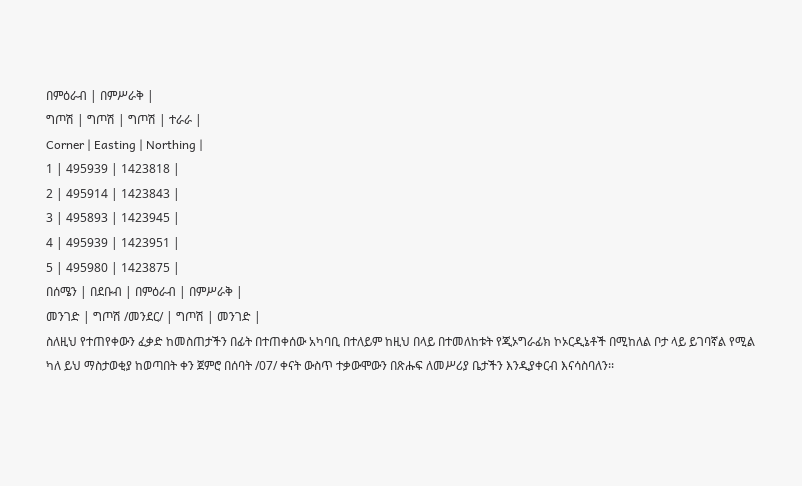በምዕራብ | በምሥራቅ |
ግጦሽ | ግጦሽ | ግጦሽ | ተራራ |
Corner | Easting | Northing |
1 | 495939 | 1423818 |
2 | 495914 | 1423843 |
3 | 495893 | 1423945 |
4 | 495939 | 1423951 |
5 | 495980 | 1423875 |
በሰሜን | በደቡብ | በምዕራብ | በምሥራቅ |
መንገድ | ግጦሽ /መንደር/ | ግጦሽ | መንገድ |
ስለዚህ የተጠየቀውን ፈቃድ ከመስጠታችን በፊት በተጠቀሰው አካባቢ በተለይም ከዚህ በላይ በተመለከቱት የጂኦግራፊክ ኮኦርዲኔቶች በሚከለል ቦታ ላይ ይገባኛል የሚል ካለ ይህ ማስታወቂያ ከወጣበት ቀን ጀምሮ በሰባት /07/ ቀናት ውስጥ ተቃውሞውን በጽሑፍ ለመሥሪያ ቤታችን እንዲያቀርብ እናሳስባለን፡፡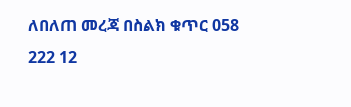ለበለጠ መረጃ በስልክ ቁጥር 058 222 12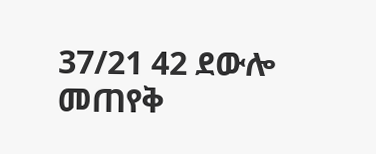37/21 42 ደውሎ መጠየቅ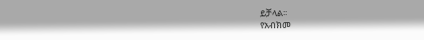ይቻላል፡፡
የአብክመ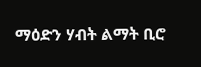ማዕድን ሃብት ልማት ቢሮ